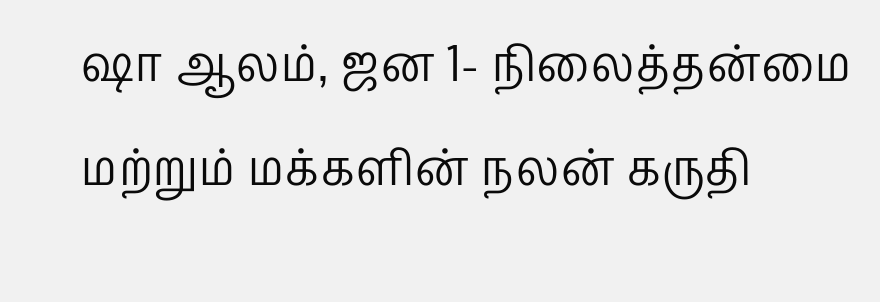ஷா ஆலம், ஜன 1- நிலைத்தன்மை மற்றும் மக்களின் நலன் கருதி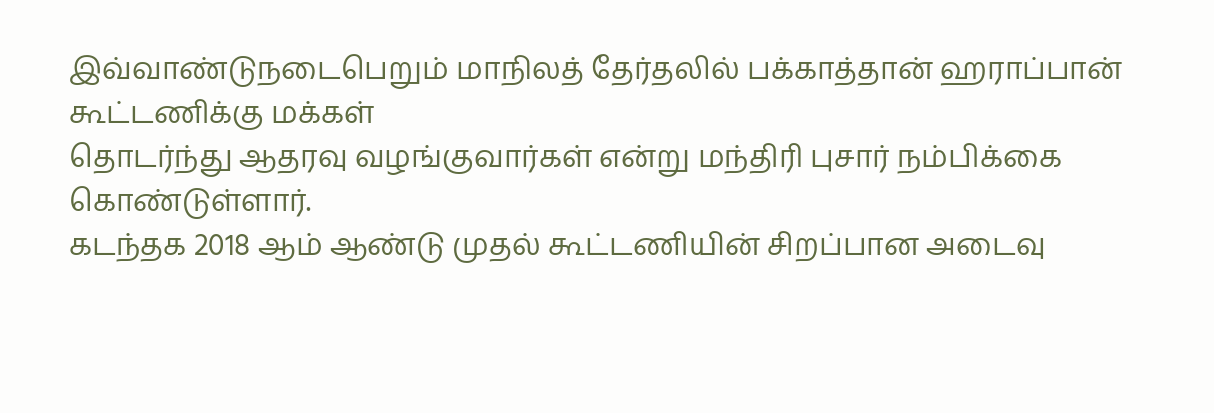இவ்வாண்டுநடைபெறும் மாநிலத் தேர்தலில் பக்காத்தான் ஹராப்பான் கூட்டணிக்கு மக்கள்
தொடர்ந்து ஆதரவு வழங்குவார்கள் என்று மந்திரி புசார் நம்பிக்கை கொண்டுள்ளார்.
கடந்தக 2018 ஆம் ஆண்டு முதல் கூட்டணியின் சிறப்பான அடைவு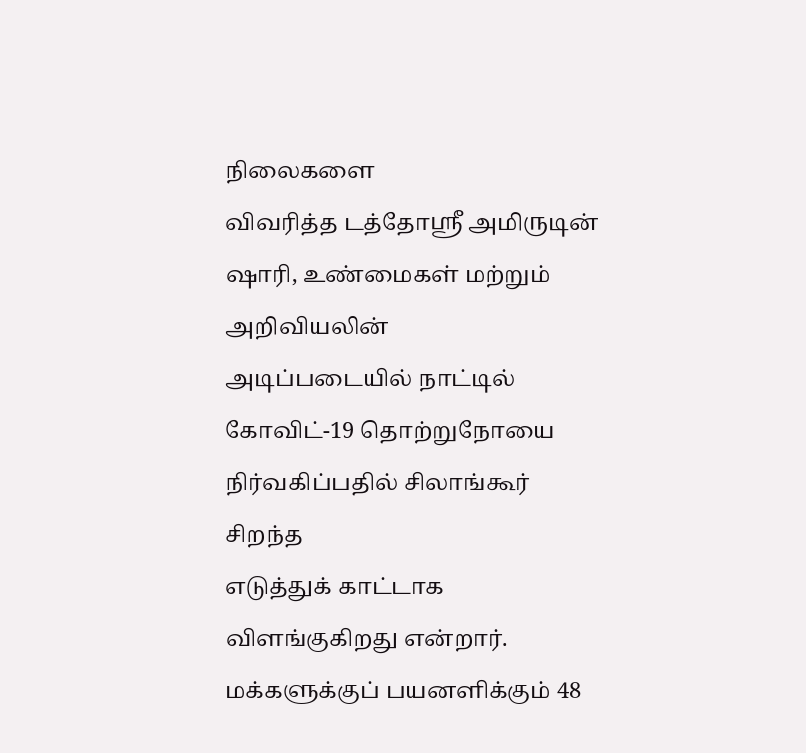நிலைகளை
விவரித்த டத்தோஸ்ரீ அமிருடின் ஷாரி, உண்மைகள் மற்றும் அறிவியலின்
அடிப்படையில் நாட்டில் கோவிட்-19 தொற்றுநோயை நிர்வகிப்பதில் சிலாங்கூர் சிறந்த
எடுத்துக் காட்டாக விளங்குகிறது என்றார்.
மக்களுக்குப் பயனளிக்கும் 48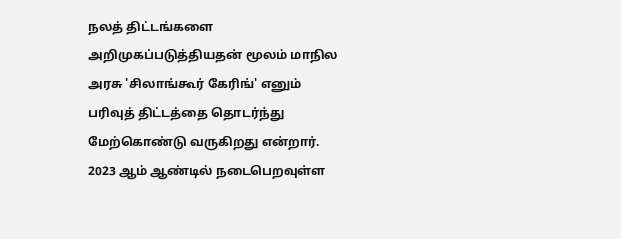நலத் திட்டங்களை அறிமுகப்படுத்தியதன் மூலம் மாநில அரசு 'சிலாங்கூர் கேரிங்' எனும் பரிவுத் திட்டத்தை தொடர்ந்து மேற்கொண்டு வருகிறது என்றார்.
2023 ஆம் ஆண்டில் நடைபெறவுள்ள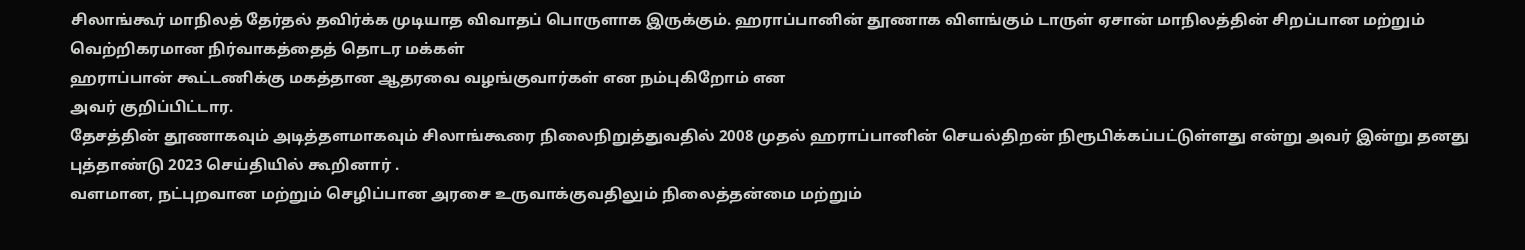சிலாங்கூர் மாநிலத் தேர்தல் தவிர்க்க முடியாத விவாதப் பொருளாக இருக்கும். ஹராப்பானின் தூணாக விளங்கும் டாருள் ஏசான் மாநிலத்தின் சிறப்பான மற்றும் வெற்றிகரமான நிர்வாகத்தைத் தொடர மக்கள்
ஹராப்பான் கூட்டணிக்கு மகத்தான ஆதரவை வழங்குவார்கள் என நம்புகிறோம் என
அவர் குறிப்பிட்டார.
தேசத்தின் தூணாகவும் அடித்தளமாகவும் சிலாங்கூரை நிலைநிறுத்துவதில் 2008 முதல் ஹராப்பானின் செயல்திறன் நிரூபிக்கப்பட்டுள்ளது என்று அவர் இன்று தனது புத்தாண்டு 2023 செய்தியில் கூறினார் .
வளமான, நட்புறவான மற்றும் செழிப்பான அரசை உருவாக்குவதிலும் நிலைத்தன்மை மற்றும்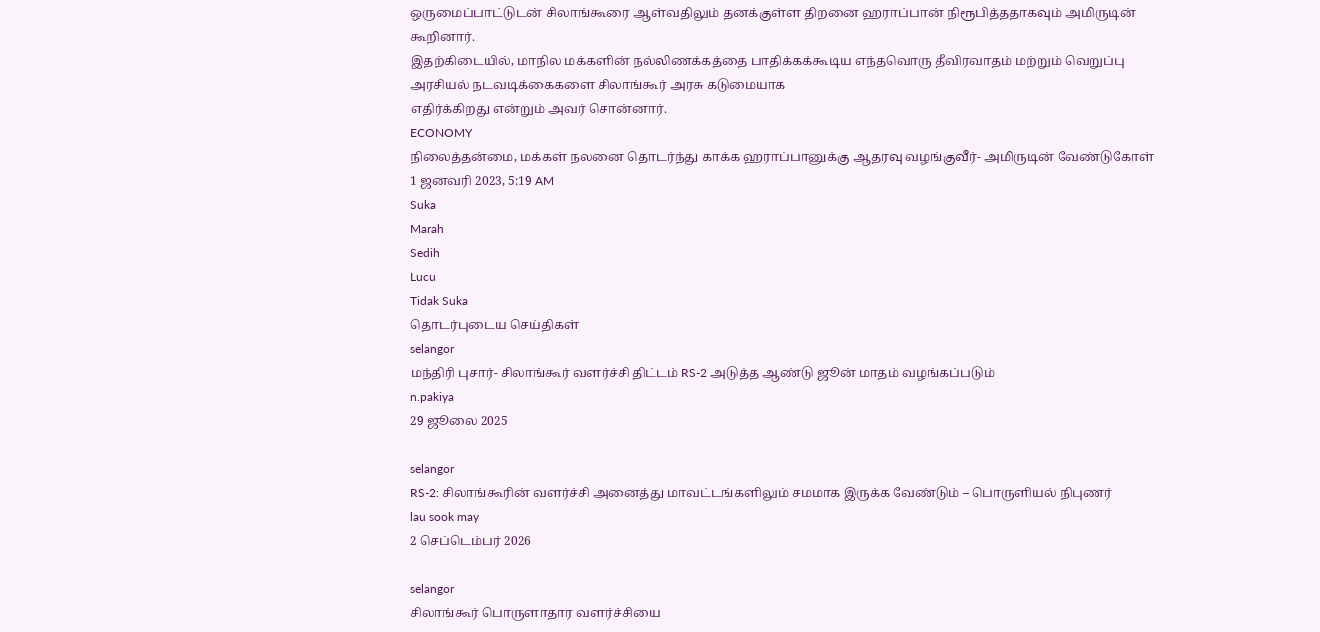ஒருமைப்பாட்டுடன் சிலாங்கூரை ஆள்வதிலும் தனக்குள்ள திறனை ஹராப்பான் நிரூபித்ததாகவும் அமிருடின் கூறினார்.
இதற்கிடையில், மாநில மக்களின் நல்லிணக்கத்தை பாதிக்கக்கூடிய எந்தவொரு தீவிரவாதம் மற்றும் வெறுப்பு அரசியல் நடவடிக்கைகளை சிலாங்கூர் அரசு கடுமையாக
எதிர்க்கிறது என்றும் அவர் சொன்னார்.
ECONOMY
நிலைத்தன்மை, மக்கள் நலனை தொடர்ந்து காக்க ஹராப்பானுக்கு ஆதரவு வழங்குவீர்- அமிருடின் வேண்டுகோள்
1 ஜனவரி 2023, 5:19 AM
Suka
Marah
Sedih
Lucu
Tidak Suka
தொடர்புடைய செய்திகள்
selangor
மந்திரி புசார்- சிலாங்கூர் வளர்ச்சி திட்டம் RS-2 அடுத்த ஆண்டு ஜூன் மாதம் வழங்கப்படும்
n.pakiya
29 ஜூலை 2025

selangor
RS-2: சிலாங்கூரின் வளர்ச்சி அனைத்து மாவட்டங்களிலும் சமமாக இருக்க வேண்டும் – பொருளியல் நிபுணர்
lau sook may
2 செப்டெம்பர் 2026

selangor
சிலாங்கூர் பொருளாதார வளர்ச்சியை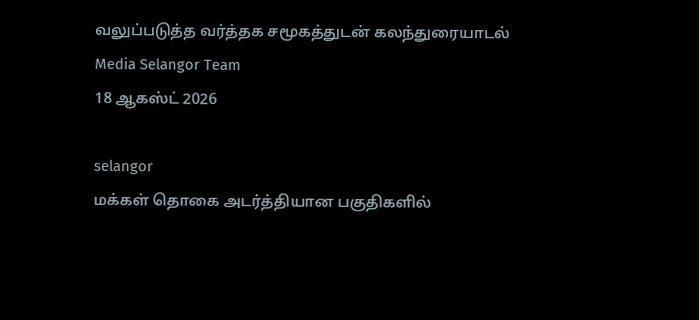வலுப்படுத்த வர்த்தக சமூகத்துடன் கலந்துரையாடல்
Media Selangor Team
18 ஆகஸ்ட் 2026

selangor
மக்கள் தொகை அடர்த்தியான பகுதிகளில்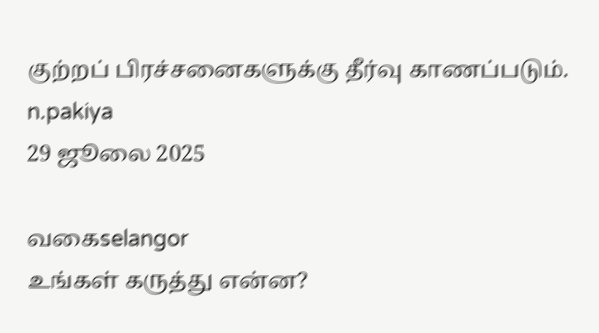குற்றப் பிரச்சனைகளுக்கு தீர்வு காணப்படும்.
n.pakiya
29 ஜூலை 2025

வகைselangor
உங்கள் கருத்து என்ன?